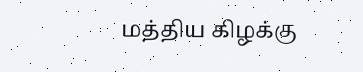மத்திய கிழக்கு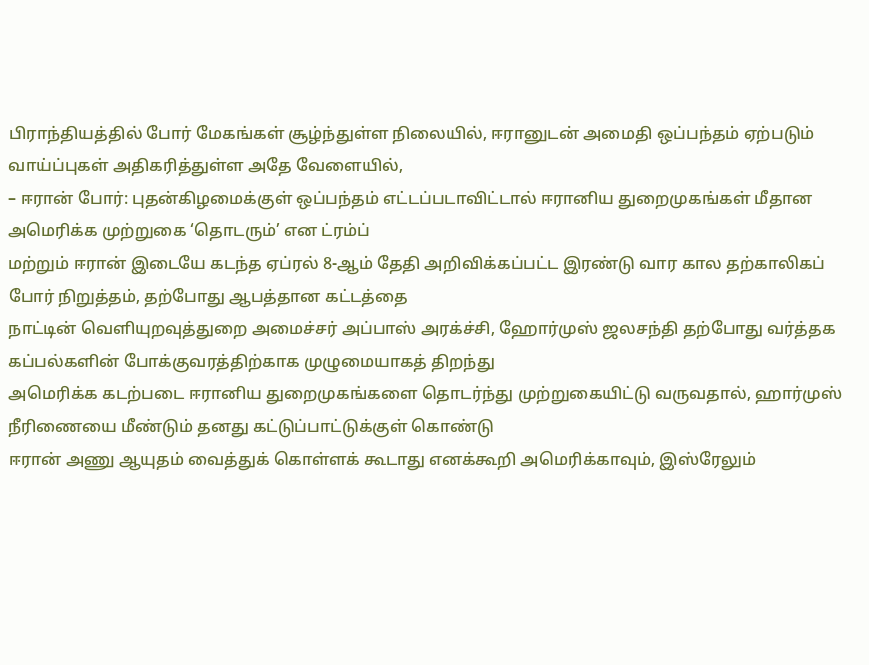பிராந்தியத்தில் போர் மேகங்கள் சூழ்ந்துள்ள நிலையில், ஈரானுடன் அமைதி ஒப்பந்தம் ஏற்படும் வாய்ப்புகள் அதிகரித்துள்ள அதே வேளையில்,
– ஈரான் போர்: புதன்கிழமைக்குள் ஒப்பந்தம் எட்டப்படாவிட்டால் ஈரானிய துறைமுகங்கள் மீதான அமெரிக்க முற்றுகை ‘தொடரும்’ என ட்ரம்ப்
மற்றும் ஈரான் இடையே கடந்த ஏப்ரல் 8-ஆம் தேதி அறிவிக்கப்பட்ட இரண்டு வார கால தற்காலிகப் போர் நிறுத்தம், தற்போது ஆபத்தான கட்டத்தை
நாட்டின் வெளியுறவுத்துறை அமைச்சர் அப்பாஸ் அரக்ச்சி, ஹோர்முஸ் ஜலசந்தி தற்போது வர்த்தக கப்பல்களின் போக்குவரத்திற்காக முழுமையாகத் திறந்து
அமெரிக்க கடற்படை ஈரானிய துறைமுகங்களை தொடர்ந்து முற்றுகையிட்டு வருவதால், ஹார்முஸ் நீரிணையை மீண்டும் தனது கட்டுப்பாட்டுக்குள் கொண்டு
ஈரான் அணு ஆயுதம் வைத்துக் கொள்ளக் கூடாது எனக்கூறி அமெரிக்காவும், இஸ்ரேலும்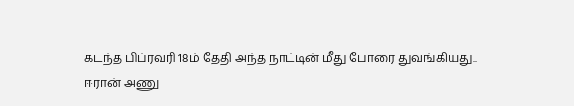கடந்த பிப்ரவரி 18ம் தேதி அந்த நாட்டின் மீது போரை துவங்கியது..
ஈரான் அணு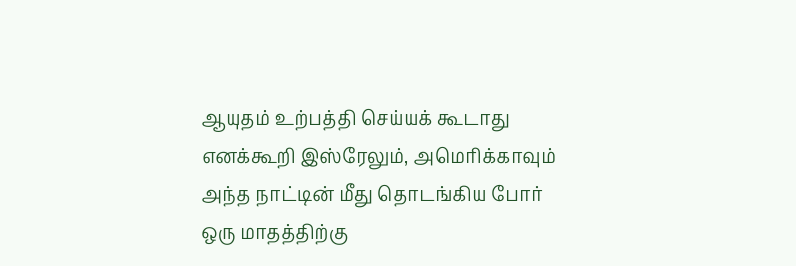ஆயுதம் உற்பத்தி செய்யக் கூடாது எனக்கூறி இஸ்ரேலும், அமெரிக்காவும் அந்த நாட்டின் மீது தொடங்கிய போர் ஒரு மாதத்திற்கு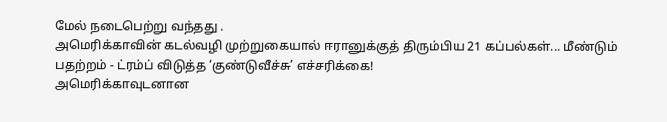மேல் நடைபெற்று வந்தது .
அமெரிக்காவின் கடல்வழி முற்றுகையால் ஈரானுக்குத் திரும்பிய 21 கப்பல்கள்... மீண்டும் பதற்றம் - ட்ரம்ப் விடுத்த ‘குண்டுவீச்சு’ எச்சரிக்கை!
அமெரிக்காவுடனான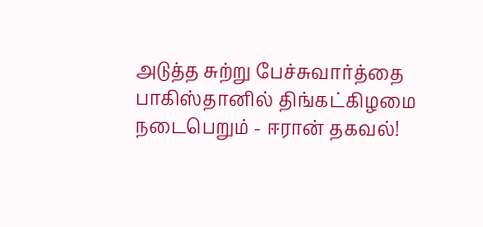அடுத்த சுற்று பேச்சுவார்த்தை பாகிஸ்தானில் திங்கட்கிழமை நடைபெறும் - ஈரான் தகவல்!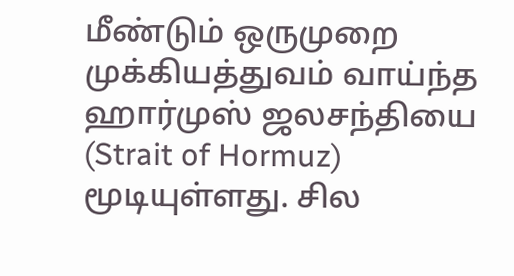மீண்டும் ஒருமுறை முக்கியத்துவம் வாய்ந்த ஹார்முஸ் ஜலசந்தியை (Strait of Hormuz) மூடியுள்ளது. சில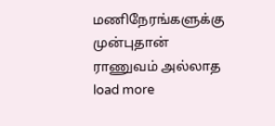மணிநேரங்களுக்கு முன்புதான் ராணுவம் அல்லாத
load more